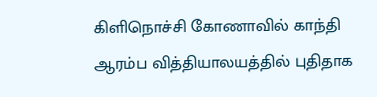கிளிநொச்சி கோணாவில் காந்தி ஆரம்ப வித்தியாலயத்தில் புதிதாக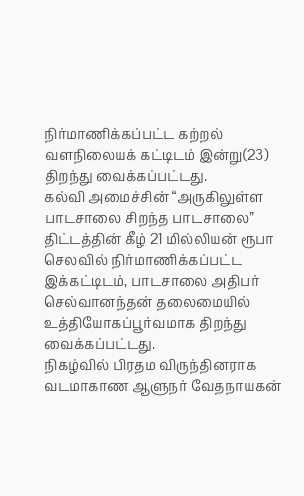நிர்மாணிக்கப்பட்ட கற்றல் வளநிலையக் கட்டிடம் இன்று(23) திறந்து வைக்கப்பட்டது.
கல்வி அமைச்சின் “அருகிலுள்ள பாடசாலை சிறந்த பாடசாலை” திட்டத்தின் கீழ் 21 மில்லியன் ரூபா செலவில் நிர்மாணிக்கப்பட்ட இக்கட்டிடம், பாடசாலை அதிபர் செல்வானந்தன் தலைமையில் உத்தியோகப்பூர்வமாக திறந்து வைக்கப்பட்டது.
நிகழ்வில் பிரதம விருந்தினராக வடமாகாண ஆளுநர் வேதநாயகன்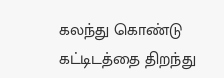கலந்து கொண்டு கட்டிடத்தை திறந்து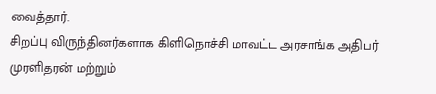வைத்தார்.
சிறப்பு விருந்தினர்களாக கிளிநொச்சி மாவட்ட அரசாங்க அதிபர் முரளிதரன் மற்றும்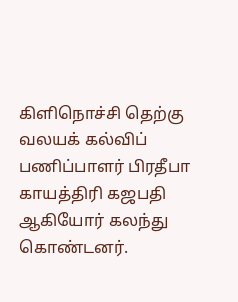கிளிநொச்சி தெற்கு வலயக் கல்விப் பணிப்பாளர் பிரதீபா காயத்திரி கஜபதி ஆகியோர் கலந்து கொண்டனர்.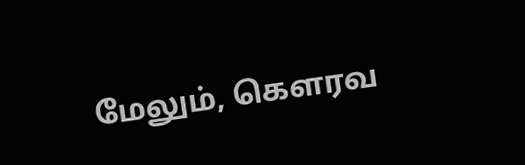மேலும், கௌரவ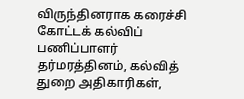விருந்தினராக கரைச்சி கோட்டக் கல்விப் பணிப்பாளர் தர்மரத்தினம், கல்வித் துறை அதிகாரிகள்,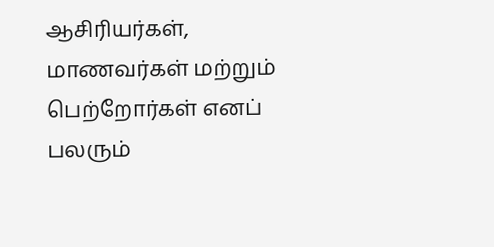ஆசிரியர்கள், மாணவர்கள் மற்றும் பெற்றோர்கள் எனப் பலரும்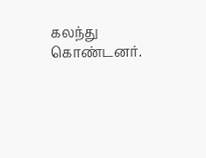கலந்து கொண்டனர்.